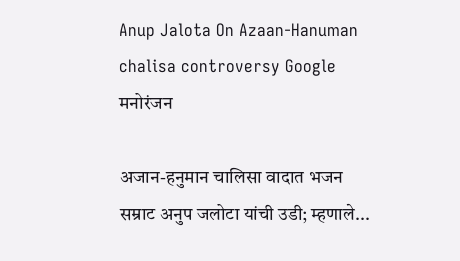Anup Jalota On Azaan-Hanuman chalisa controversy Google
मनोरंजन

अजान-हनुमान चालिसा वादात भजन सम्राट अनुप जलोटा यांची उडी; म्हणाले...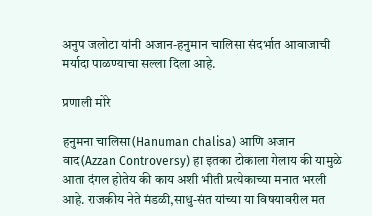अनुप जलोटा यांनी अजान-हनुमान चालिसा संदर्भात आवाजाची मर्यादा पाळण्याचा सल्ला दिला आहे.

प्रणाली मोरे

हनुमना चालिसा(Hanuman chalisa) आणि अजान वाद(Azzan Controversy) हा इतका टोकाला गेलाय की यामुळे आता दंगल होतेय की काय अशी भीती प्रत्येकाच्या मनात भरली आहे. राजकीय नेते मंडळी,साधु-संत यांच्या या विषयावरील मत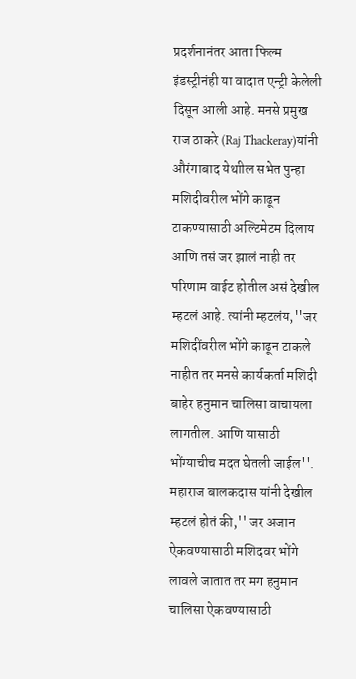प्रदर्शनानंतर आता फिल्म इंडस्ट्रीनंही या वादात एन्ट्री केलेली दिसून आली आहे. मनसे प्रमुख राज ठाकरे (Raj Thackeray)यांनी औरंगाबाद येथाील सभेत पुन्हा मशिदीवरील भोंगे काढून टाकण्यासाठी अल्टिमेटम दिलाय आणि तसं जर झालं नाही तर परिणाम वाईट होतील असं देखील म्हटलं आहे. त्यांनी म्हटलंय,''जर मशिदींवरील भोंगे काढून टाकले नाहीत तर मनसे कार्यकर्ता मशिदी बाहेर हनुमान चालिसा वाचायला लागतील. आणि यासाठी भोंग्याचीच मदत घेतली जाईल''. महाराज बालकदास यांनी देखील म्हटलं होतं की,'' जर अजान ऐकवण्यासाठी मशिदवर भोंगे लावले जातात तर मग हनुमान चालिसा ऐकवण्यासाठी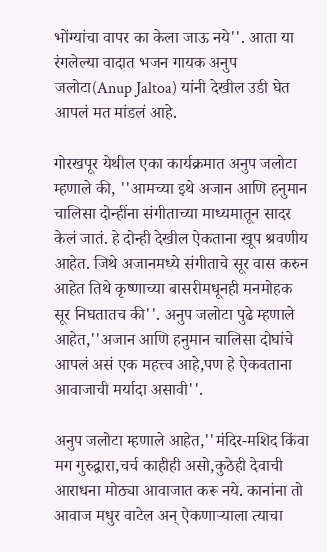भोंग्यांचा वापर का केला जाऊ नये''. आता या रंगलेल्या वादात भजन गायक अनुप जलोटा(Anup Jaltoa) यांनी देखील उडी घेत आपलं मत मांडलं आहे.

गोरखपूर येथील एका कार्यक्रमात अनुप जलोटा म्हणाले की, ''आमच्या इथे अजान आणि हनुमान चालिसा दोन्हींना संगीताच्या माध्यमातून सादर केलं जातं. हे दोन्ही देखील ऐकताना खूप श्रवणीय आहेत. जिथे अजानमध्ये संगीताचे सूर वास करुन आहेत तिथे कृष्णाच्या बासरीमधूनही मनमोहक सूर निघतातच की''. अनुप जलोटा पुढे म्हणाले आहेत,''अजान आणि हनुमान चालिसा दोघांचे आपलं असं एक महत्त्व आहे,पण हे ऐकवताना आवाजाची मर्यादा असावी''.

अनुप जलोटा म्हणाले आहेत,''मंदिर-मशिद किंवा मग गुरुद्वारा,चर्च काहीही असो,कुठेही देवाची आराधना मोठ्या आवाजात करू नये. कानांना तो आवाज मधुर वाटेल अन् ऐकणाऱ्याला त्याचा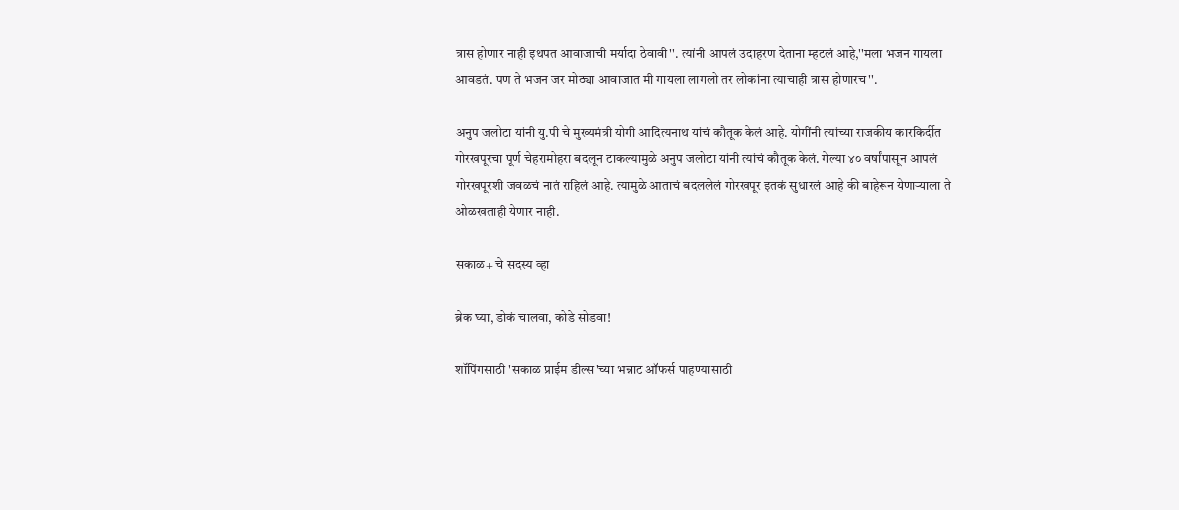त्रास होणार नाही इथपत आवाजाची मर्यादा ठेवावी''. त्यांनी आपलं उदाहरण देताना म्हटलं आहे,''मला भजन गायला आवडतं. पण ते भजन जर मोठ्या आवाजात मी गायला लागलो तर लोकांना त्याचाही त्रास होणारच''.

अनुप जलोटा यांनी यु.पी चे मुख्यमंत्री योगी आदित्यनाथ यांचं कौतूक केलं आहे. योगींनी त्यांच्या राजकीय कारकिर्दीत गोरखपूरचा पूर्ण चेहरामोहरा बदलून टाकल्यामुळे अनुप जलोटा यांनी त्यांचं कौतूक केलं. गेल्या ४० वर्षांपासून आपलं गोरखपूरशी जवळचं नातं राहिलं आहे. त्यामुळे आताचं बदललेलं गोरखपूर इतकं सुधारलं आहे की बाहेरून येणाऱ्याला ते ओळखताही येणार नाही.

सकाळ+ चे सदस्य व्हा

ब्रेक घ्या, डोकं चालवा, कोडे सोडवा!

शॉपिंगसाठी 'सकाळ प्राईम डील्स'च्या भन्नाट ऑफर्स पाहण्यासाठी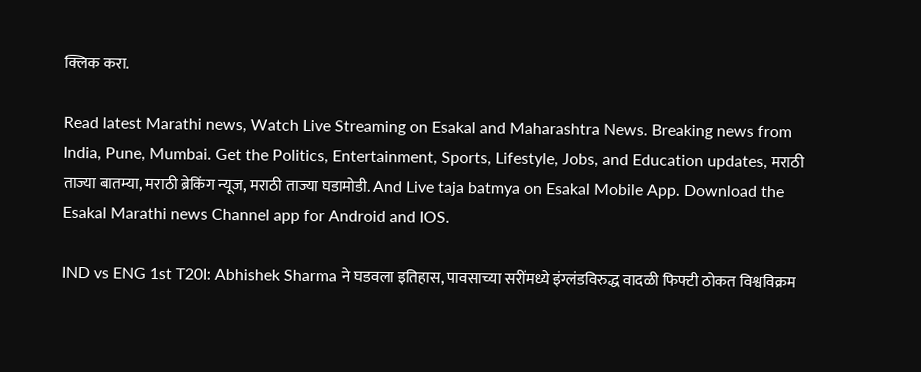क्लिक करा.

Read latest Marathi news, Watch Live Streaming on Esakal and Maharashtra News. Breaking news from India, Pune, Mumbai. Get the Politics, Entertainment, Sports, Lifestyle, Jobs, and Education updates, मराठी ताज्या बातम्या, मराठी ब्रेकिंग न्यूज, मराठी ताज्या घडामोडी. And Live taja batmya on Esakal Mobile App. Download the Esakal Marathi news Channel app for Android and IOS.

IND vs ENG 1st T20I: Abhishek Sharma ने घडवला इतिहास, पावसाच्या सरींमध्ये इंग्लंडविरुद्ध वादळी फिफ्टी ठोकत विश्वविक्रम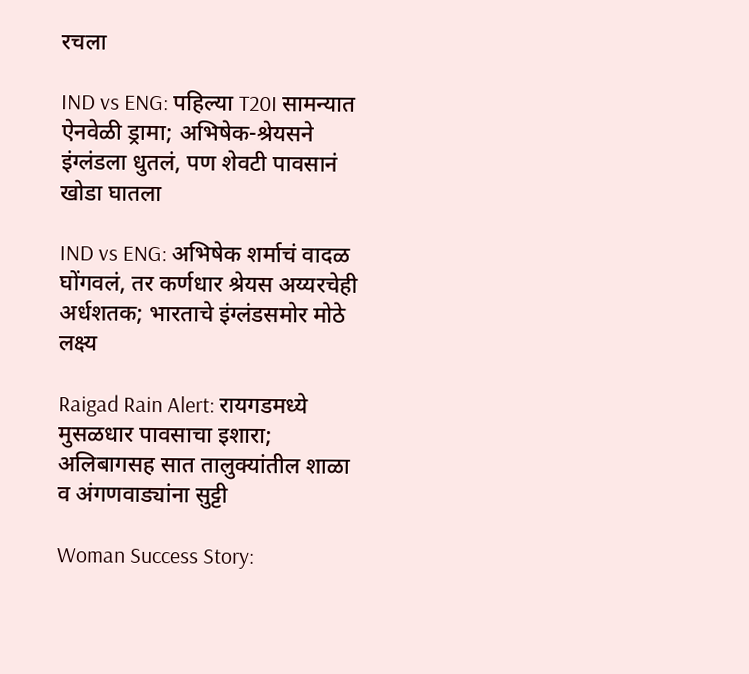रचला

IND vs ENG: पहिल्या T20I सामन्यात ऐनवेळी ड्रामा; अभिषेक-श्रेयसने इंग्लंडला धुतलं, पण शेवटी पावसानं खोडा घातला

IND vs ENG: अभिषेक शर्माचं वादळ घोंगवलं, तर कर्णधार श्रेयस अय्यरचेही अर्धशतक; भारताचे इंग्लंडसमोर मोठे लक्ष्य

Raigad Rain Alert: रायगडमध्ये मुसळधार पावसाचा इशारा; अलिबागसह सात तालुक्यांतील शाळा व अंगणवाड्यांना सुट्टी

Woman Success Story: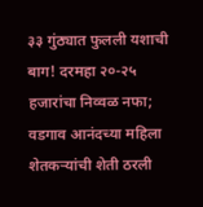३३ गुंठ्यात फुलली यशाची बाग! दरमहा २०-२५ हजारांचा निव्वळ नफा; वडगाव आनंदच्या महिला शेतकऱ्यांची शेती ठरली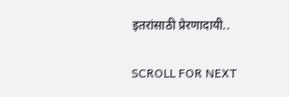इतरांसाठी प्रेरणादायी..

SCROLL FOR NEXT